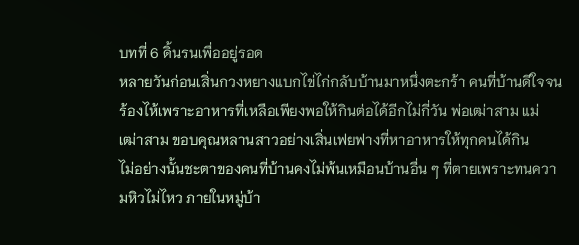บทที่ 6 ดิ้นรนเพื่ออยู่รอด
หลายวันก่อนเสิ่นกวงหยางแบกไข่ไก่กลับบ้านมาหนึ่งตะกร้า คนที่บ้านดีใจจนร้องไห้เพราะอาหารที่เหลือเพียงพอให้กินต่อได้อีกไม่กี่วัน พ่อเฒ่าสาม แม่เฒ่าสาม ขอบคุณหลานสาวอย่างเสิ่นเฟยฟางที่หาอาหารให้ทุกคนได้กิน
ไม่อย่างนั้นชะตาของคนที่บ้านคงไม่พ้นเหมือนบ้านอื่น ๆ ที่ตายเพราะทนความหิวไม่ไหว ภายในหมู่บ้า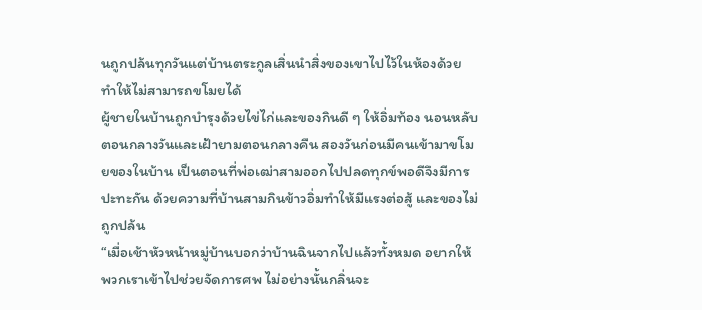นถูกปล้นทุกวันแต่บ้านตระกูลเสิ่นนำสิ่งของเขาไปไว้ในห้องด้วย ทำให้ไม่สามารถขโมยได้
ผู้ชายในบ้านถูกบำรุงด้วยไข่ไก่และของกินดี ๆ ให้อิ่มท้อง นอนหลับตอนกลางวันและเฝ้ายามตอนกลางคืน สองวันก่อนมีคนเข้ามาขโมยของในบ้าน เป็นตอนที่พ่อเฒ่าสามออกไปปลดทุกข์พอดีจึงมีการปะทะกัน ด้วยความที่บ้านสามกินข้าวอิ่มทำให้มีแรงต่อสู้ และของไม่ถูกปล้น
“เมื่อเช้าหัวหน้าหมู่บ้านบอกว่าบ้านฉินจากไปแล้วทั้งหมด อยากให้พวกเราเข้าไปช่วยจัดการศพ ไม่อย่างนั้นกลิ่นจะ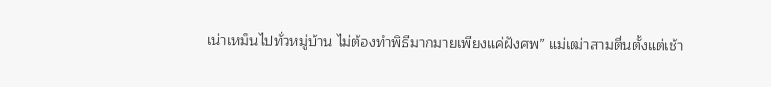เน่าเหม็นไปทั่วหมู่บ้าน ไม่ต้องทำพิธีมากมายเพียงแค่ฝังศพ” แม่เฒ่าสามตื่นตั้งแต่เช้า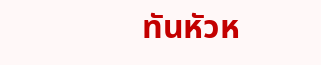ทันหัวห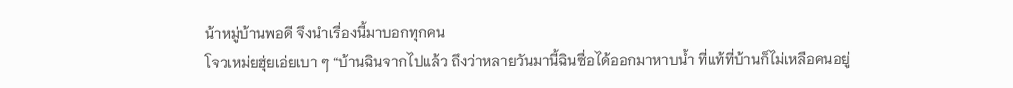น้าหมู่บ้านพอดี จึงนำเรื่องนี้มาบอกทุกคน
โจวเหม่ยฮุ่ยเอ่ยเบา ๆ “บ้านฉินจากไปแล้ว ถึงว่าหลายวันมานี้ฉินซื่อได้ออกมาหาบน้ำ ที่แท้ที่บ้านก็ไม่เหลือคนอยู่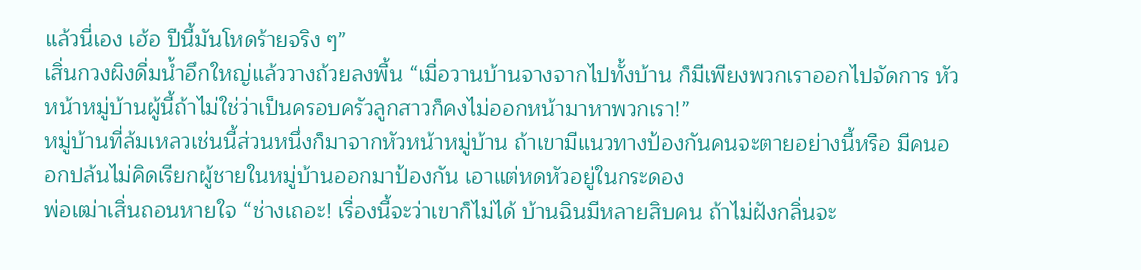แล้วนี่เอง เฮ้อ ปีนี้มันโหดร้ายจริง ๆ”
เสิ่นกวงผิงดื่มน้ำอึกใหญ่แล้ววางถ้วยลงพื้น “เมื่อวานบ้านจางจากไปทั้งบ้าน ก็มีเพียงพวกเราออกไปจัดการ หัวหน้าหมู่บ้านผู้นี้ถ้าไม่ใช่ว่าเป็นครอบครัวลูกสาวก็คงไม่ออกหน้ามาหาพวกเรา!”
หมู่บ้านที่ล้มเหลวเช่นนี้ส่วนหนึ่งก็มาจากหัวหน้าหมู่บ้าน ถ้าเขามีแนวทางป้องกันคนจะตายอย่างนี้หรือ มีคนออกปล้นไม่คิดเรียกผู้ชายในหมู่บ้านออกมาป้องกัน เอาแต่หดหัวอยู่ในกระดอง
พ่อเฒ่าเสิ่นถอนหายใจ “ช่างเถอะ! เรื่องนี้จะว่าเขาก็ไม่ได้ บ้านฉินมีหลายสิบคน ถ้าไม่ฝังกลิ่นจะ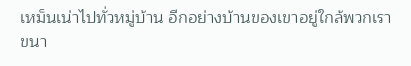เหม็นเน่าไปทั่วหมู่บ้าน อีกอย่างบ้านของเขาอยู่ใกล้พวกเราขนา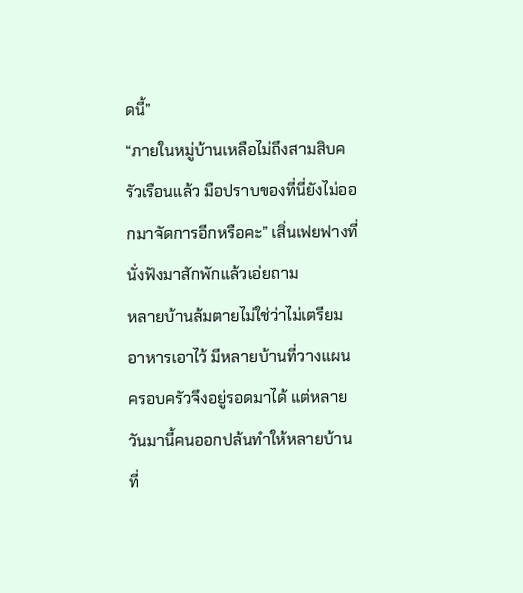ดนี้”
“ภายในหมู่บ้านเหลือไม่ถึงสามสิบครัวเรือนแล้ว มือปราบของที่นี่ยังไม่ออกมาจัดการอีกหรือคะ” เสิ่นเฟยฟางที่นั่งฟังมาสักพักแล้วเอ่ยถาม
หลายบ้านล้มตายไม่ใช่ว่าไม่เตรียมอาหารเอาไว้ มีหลายบ้านที่วางแผนครอบครัวจึงอยู่รอดมาได้ แต่หลายวันมานี้คนออกปล้นทำให้หลายบ้านที่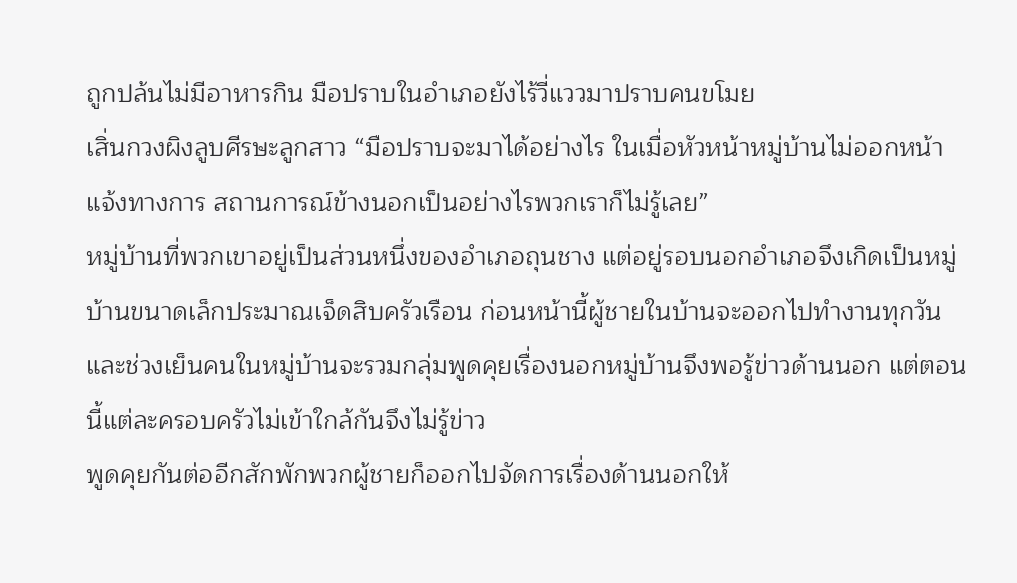ถูกปล้นไม่มีอาหารกิน มือปราบในอำเภอยังไร้วี่แววมาปราบคนขโมย
เสิ่นกวงผิงลูบศีรษะลูกสาว “มือปราบจะมาได้อย่างไร ในเมื่อหัวหน้าหมู่บ้านไม่ออกหน้าแจ้งทางการ สถานการณ์ข้างนอกเป็นอย่างไรพวกเราก็ไม่รู้เลย”
หมู่บ้านที่พวกเขาอยู่เป็นส่วนหนึ่งของอำเภอถุนชาง แต่อยู่รอบนอกอำเภอจึงเกิดเป็นหมู่บ้านขนาดเล็กประมาณเจ็ดสิบครัวเรือน ก่อนหน้านี้ผู้ชายในบ้านจะออกไปทำงานทุกวันและช่วงเย็นคนในหมู่บ้านจะรวมกลุ่มพูดคุยเรื่องนอกหมู่บ้านจึงพอรู้ข่าวด้านนอก แต่ตอนนี้แต่ละครอบครัวไม่เข้าใกล้กันจึงไม่รู้ข่าว
พูดคุยกันต่ออีกสักพักพวกผู้ชายก็ออกไปจัดการเรื่องด้านนอกให้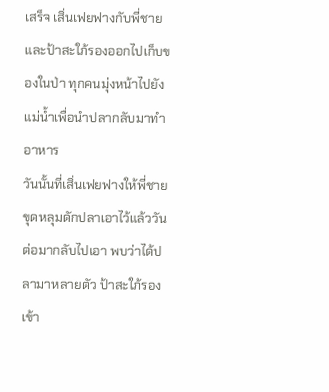เสร็จ เสิ่นเฟยฟางกับพี่ชายและป้าสะใภ้รองออกไปเก็บของในป่า ทุกคนมุ่งหน้าไปยังแม่น้ำเพื่อนำปลากลับมาทำอาหาร
วันนั้นที่เสิ่นเฟยฟางให้พี่ชายขุดหลุมดักปลาเอาไว้แล้ววันต่อมากลับไปเอา พบว่าได้ปลามาหลายตัว ป้าสะใภ้รองเข้า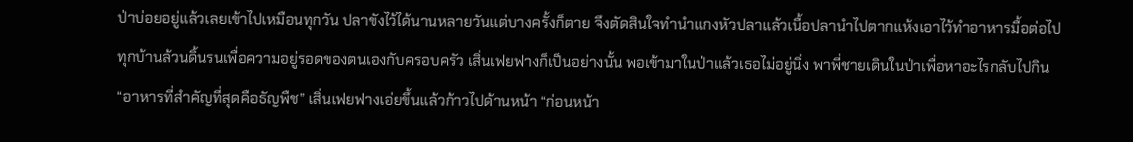ป่าบ่อยอยู่แล้วเลยเข้าไปเหมือนทุกวัน ปลาขังไว้ได้นานหลายวันแต่บางครั้งก็ตาย จึงตัดสินใจทำนำแกงหัวปลาแล้วเนื้อปลานำไปตากแห้งเอาไว้ทำอาหารมื้อต่อไป
ทุกบ้านล้วนดิ้นรนเพื่อความอยู่รอดของตนเองกับครอบครัว เสิ่นเฟยฟางก็เป็นอย่างนั้น พอเข้ามาในป่าแล้วเธอไม่อยู่นิ่ง พาพี่ชายเดินในป่าเพื่อหาอะไรกลับไปกิน
“อาหารที่สำคัญที่สุดคือธัญพืช” เสิ่นเฟยฟางเอ่ยขึ้นแล้วก้าวไปด้านหน้า “ก่อนหน้า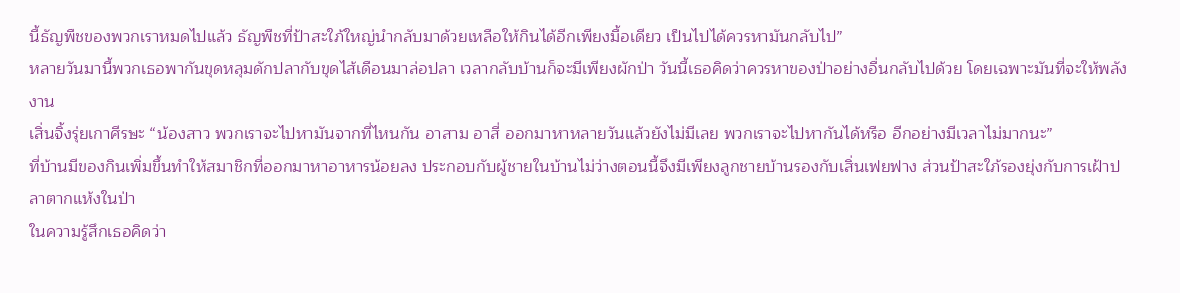นี้ธัญพืชของพวกเราหมดไปแล้ว ธัญพืชที่ป้าสะใภ้ใหญ่นำกลับมาด้วยเหลือให้กินได้อีกเพียงมื้อเดียว เป็นไปได้ควรหามันกลับไป”
หลายวันมานี้พวกเธอพากันขุดหลุมดักปลากับขุดไส้เดือนมาล่อปลา เวลากลับบ้านก็จะมีเพียงผักป่า วันนี้เธอคิดว่าควรหาของป่าอย่างอื่นกลับไปด้วย โดยเฉพาะมันที่จะให้พลังงาน
เสิ่นจิ้งรุ่ยเกาศีรษะ “น้องสาว พวกเราจะไปหามันจากที่ไหนกัน อาสาม อาสี่ ออกมาหาหลายวันแล้วยังไม่มีเลย พวกเราจะไปหากันได้หรือ อีกอย่างมีเวลาไม่มากนะ”
ที่บ้านมีของกินเพิ่มขึ้นทำให้สมาชิกที่ออกมาหาอาหารน้อยลง ประกอบกับผู้ชายในบ้านไม่ว่างตอนนี้จึงมีเพียงลูกชายบ้านรองกับเสิ่นเฟยฟาง ส่วนป้าสะใภ้รองยุ่งกับการเฝ้าปลาตากแห้งในป่า
ในความรู้สึกเธอคิดว่า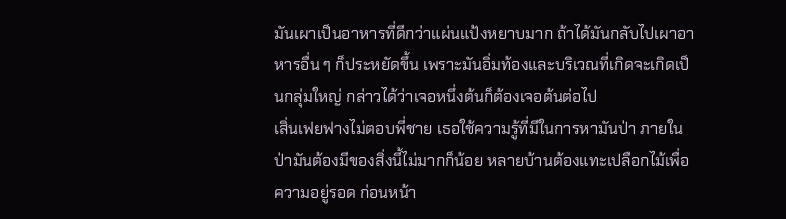มันเผาเป็นอาหารที่ดีกว่าแผ่นแป้งหยาบมาก ถ้าได้มันกลับไปเผาอาหารอื่น ๆ ก็ประหยัดขึ้น เพราะมันอิ่มท้องและบริเวณที่เกิดจะเกิดเป็นกลุ่มใหญ่ กล่าวได้ว่าเจอหนึ่งต้นก็ต้องเจอต้นต่อไป
เสิ่นเฟยฟางไม่ตอบพี่ชาย เธอใช้ความรู้ที่มีในการหามันป่า ภายในป่ามันต้องมีของสิ่งนี้ไม่มากก็น้อย หลายบ้านต้องแทะเปลือกไม้เพื่อความอยู่รอด ก่อนหน้า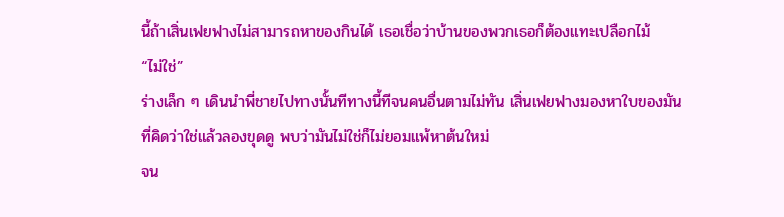นี้ถ้าเสิ่นเฟยฟางไม่สามารถหาของกินได้ เธอเชื่อว่าบ้านของพวกเธอก็ต้องแทะเปลือกไม้
“ไม่ใช่”
ร่างเล็ก ๆ เดินนำพี่ชายไปทางนั้นทีทางนี้ทีจนคนอื่นตามไม่ทัน เสิ่นเฟยฟางมองหาใบของมันที่คิดว่าใช่แล้วลองขุดดู พบว่ามันไม่ใช่ก็ไม่ยอมแพ้หาต้นใหม่
จน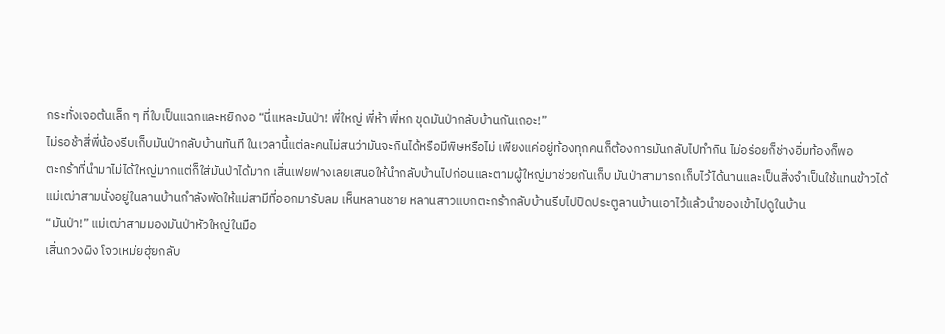กระทั่งเจอต้นเล็ก ๆ ที่ใบเป็นแฉกและหยิกงอ “นี่แหละมันป่า! พี่ใหญ่ พี่ห้า พี่หก ขุดมันป่ากลับบ้านกันเถอะ!”
ไม่รอช้าสี่พี่น้องรีบเก็บมันป่ากลับบ้านทันที ในเวลานี้แต่ละคนไม่สนว่ามันจะกินได้หรือมีพิษหรือไม่ เพียงแค่อยู่ท้องทุกคนก็ต้องการมันกลับไปทำกิน ไม่อร่อยก็ช่างอิ่มท้องก็พอ
ตะกร้าที่นำมาไม่ได้ใหญ่มากแต่ก็ใส่มันป่าได้มาก เสิ่นเฟยฟางเลยเสนอให้นำกลับบ้านไปก่อนและตามผู้ใหญ่มาช่วยกันเก็บ มันป่าสามารถเก็บไว้ได้นานและเป็นสิ่งจำเป็นใช้แทนข้าวได้
แม่เฒ่าสามนั่งอยู่ในลานบ้านกำลังพัดให้แม่สามีที่ออกมารับลม เห็นหลานชาย หลานสาวแบกตะกร้ากลับบ้านรีบไปปิดประตูลานบ้านเอาไว้แล้วนำของเข้าไปดูในบ้าน
“มันป่า!” แม่เฒ่าสามมองมันป่าหัวใหญ่ในมือ
เสิ่นกวงผิง โจวเหม่ยฮุ่ยกลับ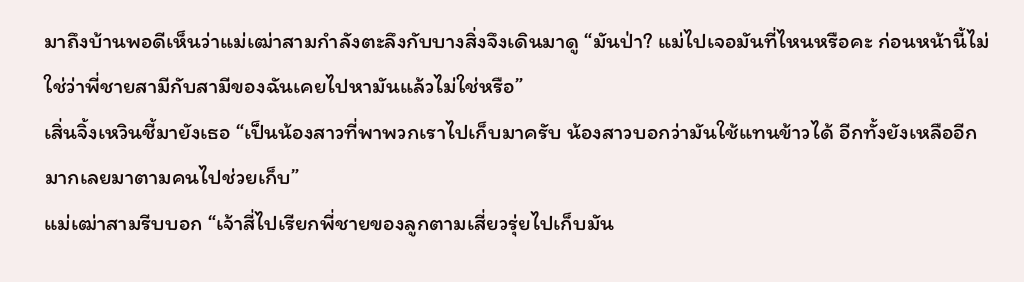มาถึงบ้านพอดีเห็นว่าแม่เฒ่าสามกำลังตะลึงกับบางสิ่งจึงเดินมาดู “มันป่า? แม่ไปเจอมันที่ไหนหรือคะ ก่อนหน้านี้ไม่ใช่ว่าพี่ชายสามีกับสามีของฉันเคยไปหามันแล้วไม่ใช่หรือ”
เสิ่นจิ้งเหวินชี้มายังเธอ “เป็นน้องสาวที่พาพวกเราไปเก็บมาครับ น้องสาวบอกว่ามันใช้แทนข้าวได้ อีกทั้งยังเหลืออีกมากเลยมาตามคนไปช่วยเก็บ”
แม่เฒ่าสามรีบบอก “เจ้าสี่ไปเรียกพี่ชายของลูกตามเสี่ยวรุ่ยไปเก็บมัน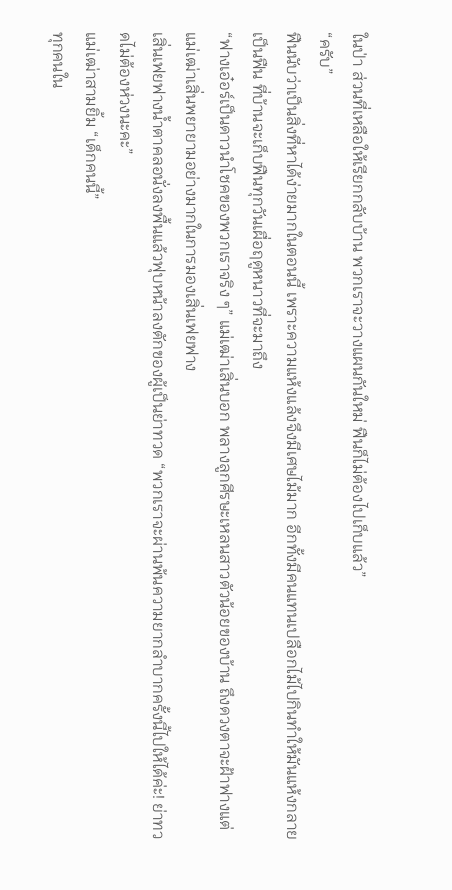ในป่า ส่วนที่เหลือให้เรียกกลับบ้าน พวกเราจะวางแผนกันใหม่ ฟืนก็ไม่ต้องไปเก็บแล้ว”
“ครับ”
ฟืนนับว่าเป็นสิ่งที่หาได้ง่ายมากในตอนนี้ เพราะความแห้งแล้งจึงมีเศษไม้มาก อีกทั้งมีคนแทนเปลือกไม้ไปกินทำให้มันแห้งกลายเป็นฟืน ที่บ้านจะเก็บฟืนทุกวันเผื่อฤดูหนาวที่จะมาถึง
“ฟางเอ๋อร์เป็นดาวนำโชคของพวกเราจริง ๆ” แม่เฒ่าเสิ่นบอก พลางลูกศีรษะเหลนสาวตัวน้อยของบ้าน ถึงดวงตาจะฝ้าฟางแต่แม่เฒ่าเสิ่นพยายามอย่างมากในการมองเสิ่นเฟยฟาง
เสิ่นเฟยฟางน้ำตาคลอนั่งลงพื้นแล้วฟุบหน้าลงตักของผู้เป็นย่าทวด “พวกเราจะผ่านพ้นความยากลำบากครั้งนี้ไปให้ได้ค่ะ! ย่าทวดไม่ต้องห่วงนะคะ”
แม่เฒ่าสามยิ้ม “เด็กคนนี้”
ทุกคนใน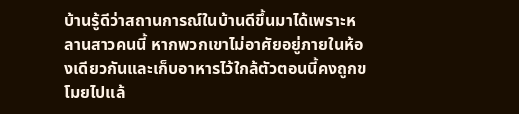บ้านรู้ดีว่าสถานการณ์ในบ้านดีขึ้นมาได้เพราะหลานสาวคนนี้ หากพวกเขาไม่อาศัยอยู่ภายในห้องเดียวกันและเก็บอาหารไว้ใกล้ตัวตอนนี้คงถูกขโมยไปแล้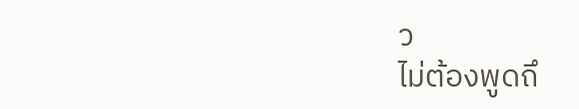ว
ไม่ต้องพูดถึ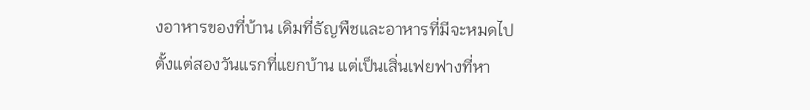งอาหารของที่บ้าน เดิมที่ธัญพืชและอาหารที่มีจะหมดไปตั้งแต่สองวันแรกที่แยกบ้าน แต่เป็นเสิ่นเฟยฟางที่หา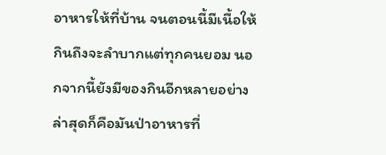อาหารให้ที่บ้าน จนตอนนี้มีเนื้อให้กินถึงจะลำบากแต่ทุกคนยอม นอกจากนี้ยังมีของกินอีกหลายอย่าง ล่าสุดก็คือมันป่าอาหารที่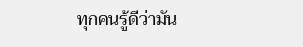ทุกคนรู้ดีว่ามัน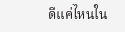ดีแค่ไหนใน